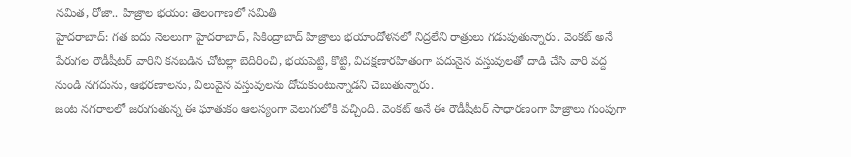నమిత, రోజా.. హిజ్రాల భయం: తెలంగాణలో సమితి
హైదరాబాద్: గత ఐదు నెలలుగా హైదరాబాద్, సికింద్రాబాద్ హిజ్రాలు భయాందోళనలో నిద్రలేని రాత్రులు గడుపుతున్నారు. వెంకట్ అనే పేరుగల రౌడీషీటర్ వారిని కనబడిన చోటల్లా బెదిరించి, భయపెట్టి, కొట్టి, విచక్షణారహితంగా పదునైన వస్తువులతో దాడి చేసి వారి వద్ద నుండి నగదును, ఆభరణాలను, విలువైన వస్తువులను దోచుకుంటున్నాడని చెబుతున్నారు.
జంట నగరాలలో జరుగుతున్న ఈ ఘాతుకం ఆలస్యంగా వెలుగులోకి వచ్చింది. వెంకట్ అనే ఈ రౌడీషీటర్ సాధారణంగా హిజ్రాలు గుంపుగా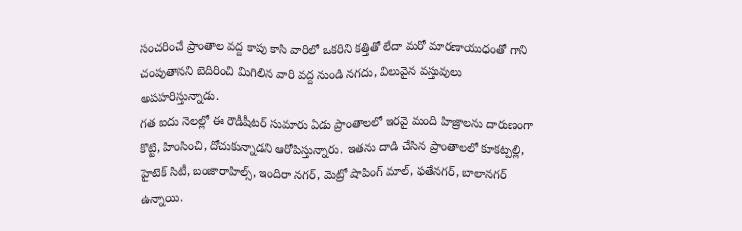సంచరించే ప్రాంతాల వద్ద కాపు కాసి వారిలో ఒకరిని కత్తితో లేదా మరో మారణాయుధంతో గాని చంపుతానని బెదిరించి మిగిలిన వారి వద్ద నుండి నగదు, విలువైన వస్తువులు అపహరిస్తున్నాడు.
గత ఐదు నెలల్లో ఈ రౌడీషీటర్ సుమారు ఏడు ప్రాంతాలలో ఇరవై మంది హిజ్రాలను దారుణంగా కొట్టి, హింసించి, దోచుకున్నాడని ఆరోపిస్తున్నారు. ఇతను దాడి చేసిన ప్రాంతాలలో కూకట్పల్లి, హైటెక్ సిటీ, బంజారాహిల్స్, ఇందిరా నగర్, మెట్రో షాపింగ్ మాల్, ఫతేనగర్, బాలానగర్ ఉన్నాయి.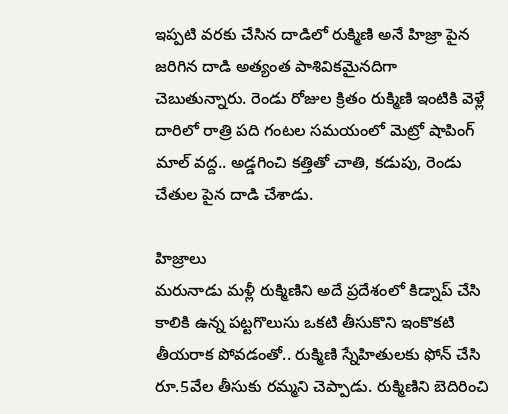ఇప్పటి వరకు చేసిన దాడిలో రుక్మిణి అనే హిజ్రా పైన జరిగిన దాడి అత్యంత పాశివికమైనదిగా చెబుతున్నారు. రెండు రోజుల క్రితం రుక్మిణి ఇంటికి వెళ్లే దారిలో రాత్రి పది గంటల సమయంలో మెట్రో షాపింగ్ మాల్ వద్ద.. అడ్డగించి కత్తితో చాతి, కడుపు, రెండు చేతుల పైన దాడి చేశాడు.

హిజ్రాలు
మరునాడు మళ్లీ రుక్మిణిని అదే ప్రదేశంలో కిడ్నాప్ చేసి కాలికి ఉన్న పట్టగొలుసు ఒకటి తీసుకొని ఇంకొకటి తీయరాక పోవడంతో.. రుక్మిణి స్నేహితులకు ఫోన్ చేసి రూ.5వేల తీసుకు రమ్మని చెప్పాడు. రుక్మిణిని బెదిరించి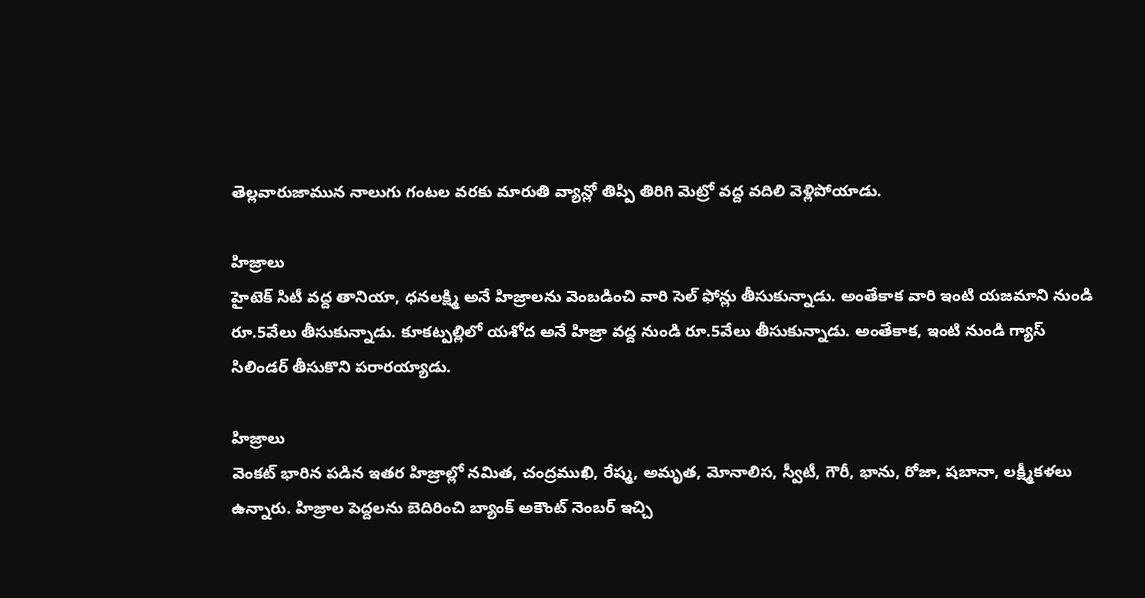తెల్లవారుజామున నాలుగు గంటల వరకు మారుతి వ్యాన్లో తిప్పి తిరిగి మెట్రో వద్ద వదిలి వెళ్లిపోయాడు.

హిజ్రాలు
హైటెక్ సిటీ వద్ద తానియా, ధనలక్ష్మి అనే హిజ్రాలను వెంబడించి వారి సెల్ ఫోన్లు తీసుకున్నాడు. అంతేకాక వారి ఇంటి యజమాని నుండి రూ.5వేలు తీసుకున్నాడు. కూకట్పల్లిలో యశోద అనే హిజ్రా వద్ద నుండి రూ.5వేలు తీసుకున్నాడు. అంతేకాక, ఇంటి నుండి గ్యాస్ సిలిండర్ తీసుకొని పరారయ్యాడు.

హిజ్రాలు
వెంకట్ భారిన పడిన ఇతర హిజ్రాల్లో నమిత, చంద్రముఖి, రేష్మ, అమృత, మోనాలిస, స్వీటీ, గౌరీ, భాను, రోజా, షబానా, లక్ష్మీకళలు ఉన్నారు. హిజ్రాల పెద్దలను బెదిరించి బ్యాంక్ అకౌంట్ నెంబర్ ఇచ్చి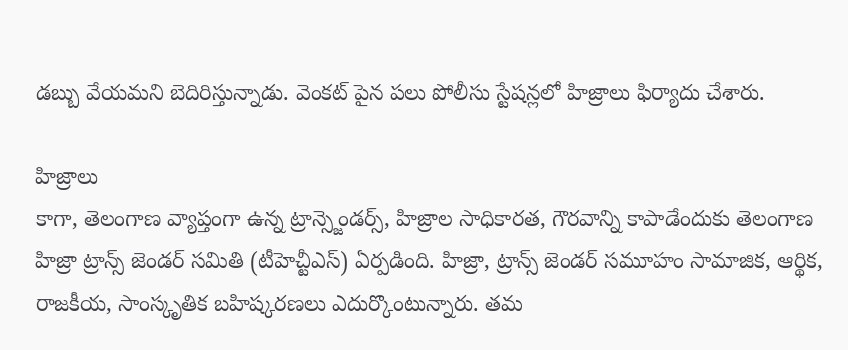డబ్బు వేయమని బెదిరిస్తున్నాడు. వెంకట్ పైన పలు పోలీసు స్టేషన్లలో హిజ్రాలు ఫిర్యాదు చేశారు.

హిజ్రాలు
కాగా, తెలంగాణ వ్యాప్తంగా ఉన్న ట్రాన్స్జెండర్స్, హిజ్రాల సాధికారత, గౌరవాన్ని కాపాడేందుకు తెలంగాణ హిజ్రా ట్రాన్స్ జెండర్ సమితి (టీహెచ్టీఎస్) ఏర్పడింది. హిజ్రా, ట్రాన్స్ జెండర్ సమూహం సామాజిక, ఆర్థిక, రాజకీయ, సాంస్కృతిక బహిష్కరణలు ఎదుర్కొంటున్నారు. తమ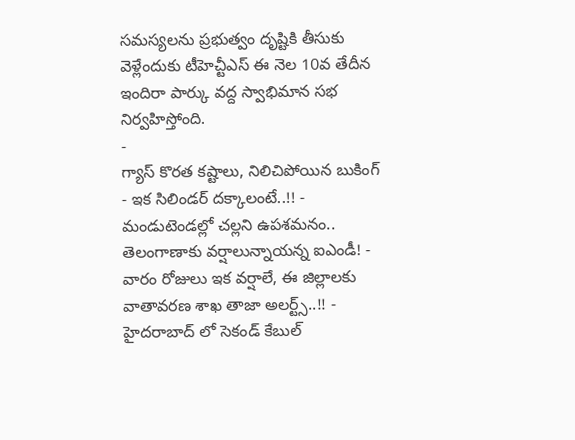సమస్యలను ప్రభుత్వం దృష్టికి తీసుకు వెళ్లేందుకు టీహెచ్టీఎస్ ఈ నెల 10వ తేదీన ఇందిరా పార్కు వద్ద స్వాభిమాన సభ నిర్వహిస్తోంది.
-
గ్యాస్ కొరత కష్టాలు, నిలిచిపోయిన బుకింగ్ - ఇక సిలిండర్ దక్కాలంటే..!! -
మండుటెండల్లో చల్లని ఉపశమనం.. తెలంగాణాకు వర్షాలున్నాయన్న ఐఎండీ! -
వారం రోజులు ఇక వర్షాలే, ఈ జిల్లాలకు వాతావరణ శాఖ తాజా అలర్ట్స్..!! -
హైదరాబాద్ లో సెకండ్ కేబుల్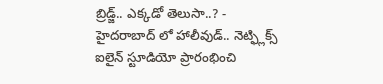బ్రిడ్జ్.. ఎక్కడో తెలుసా..? -
హైదరాబాద్ లో హాలీవుడ్.. నెట్ఫ్లిక్స్ ఐలైన్ స్టూడియో ప్రారంభించి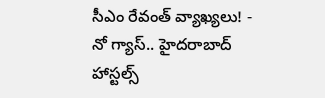సీఎం రేవంత్ వ్యాఖ్యలు! -
నో గ్యాస్.. హైదరాబాద్ హాస్టల్స్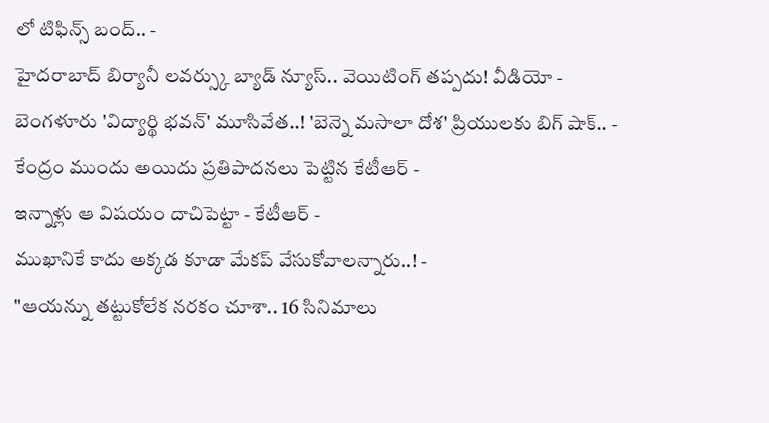లో టిఫిన్స్ బంద్.. -
హైదరాబాద్ బిర్యానీ లవర్స్కు బ్యాడ్ న్యూస్.. వెయిటింగ్ తప్పదు! వీడియో -
బెంగళూరు 'విద్యార్థి భవన్' మూసివేత..! 'బెన్నె మసాలా దోశ' ప్రియులకు బిగ్ షాక్.. -
కేంద్రం ముందు అయిదు ప్రతిపాదనలు పెట్టిన కేటీఆర్ -
ఇన్నాళ్లు ఆ విషయం దాచిపెట్టా - కేటీఆర్ -
ముఖానికే కాదు అక్కడ కూడా మేకప్ వేసుకోవాలన్నారు..! -
"ఆయన్ను తట్టుకోలేక నరకం చూశా.. 16 సినిమాలు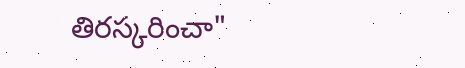తిరస్కరించా"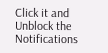Click it and Unblock the Notifications